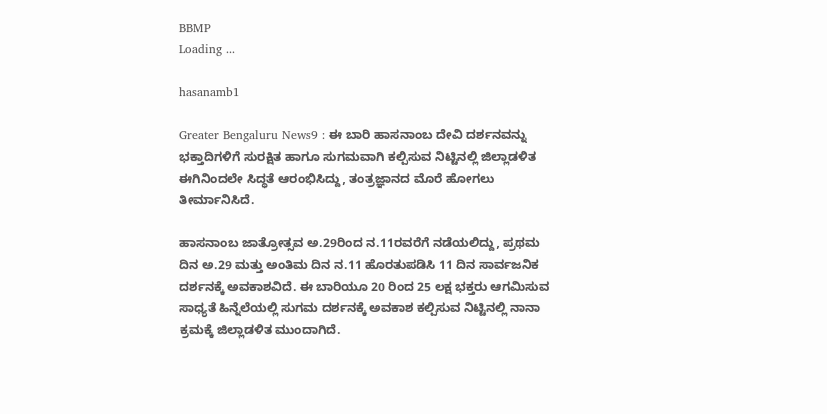BBMP
Loading ...

hasanamb1

Greater Bengaluru News9 : ಈ ಬಾರಿ ಹಾಸನಾಂಬ ದೇವಿ ದರ್ಶನವನ್ನು ಭಕ್ತಾದಿಗಳಿಗೆ ಸುರಕ್ಷಿತ ಹಾಗೂ ಸುಗಮವಾಗಿ ಕಲ್ಪಿಸುವ ನಿಟ್ಟಿನಲ್ಲಿ ಜಿಲ್ಲಾಡಳಿತ ಈಗಿನಿಂದಲೇ ಸಿದ್ಧತೆ ಆರಂಭಿಸಿದ್ದು, ತಂತ್ರಜ್ಞಾನದ ಮೊರೆ ಹೋಗಲು ತೀರ್ಮಾನಿಸಿದೆ.

ಹಾಸನಾಂಬ ಜಾತ್ರೋತ್ಸವ ಅ.29ರಿಂದ ನ.11ರವರೆಗೆ ನಡೆಯಲಿದ್ದು, ಪ್ರಥಮ ದಿನ ಅ.29 ಮತ್ತು ಅಂತಿಮ ದಿನ ನ.11 ಹೊರತುಪಡಿಸಿ 11 ದಿನ ಸಾರ್ವಜನಿಕ ದರ್ಶನಕ್ಕೆ ಅವಕಾಶವಿದೆ. ಈ ಬಾರಿಯೂ 20 ರಿಂದ 25 ಲಕ್ಷ ಭಕ್ತರು ಆಗಮಿಸುವ ಸಾಧ್ಯತೆ ಹಿನ್ನೆಲೆಯಲ್ಲಿ ಸುಗಮ ದರ್ಶನಕ್ಕೆ ಅವಕಾಶ ಕಲ್ಪಿಸುವ ನಿಟ್ಟಿನಲ್ಲಿ ನಾನಾ ಕ್ರಮಕ್ಕೆ ಜಿಲ್ಲಾಡಳಿತ ಮುಂದಾಗಿದೆ.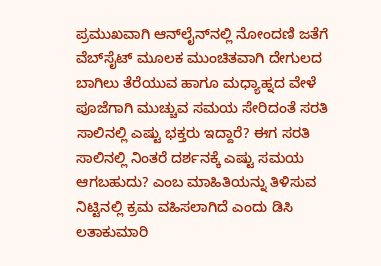ಪ್ರಮುಖವಾಗಿ ಆನ್‌ಲೈನ್‌ನಲ್ಲಿ ನೋಂದಣಿ ಜತೆಗೆ ವೆಬ್‌ಸೈಟ್‌ ಮೂಲಕ ಮುಂಚಿತವಾಗಿ ದೇಗುಲದ ಬಾಗಿಲು ತೆರೆಯುವ ಹಾಗೂ ಮಧ್ಯಾಹ್ನದ ವೇಳೆ ಪೂಜೆಗಾಗಿ ಮುಚ್ಚುವ ಸಮಯ ಸೇರಿದಂತೆ ಸರತಿ ಸಾಲಿನಲ್ಲಿ ಎಷ್ಟು ಭಕ್ತರು ಇದ್ದಾರೆ? ಈಗ ಸರತಿ ಸಾಲಿನಲ್ಲಿ ನಿಂತರೆ ದರ್ಶನಕ್ಕೆ ಎಷ್ಟು ಸಮಯ ಆಗಬಹುದು? ಎಂಬ ಮಾಹಿತಿಯನ್ನು ತಿಳಿಸುವ ನಿಟ್ಟಿನಲ್ಲಿ ಕ್ರಮ ವಹಿಸಲಾಗಿದೆ ಎಂದು ಡಿಸಿ ಲತಾಕುಮಾರಿ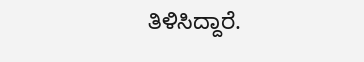ತಿಳಿಸಿದ್ದಾರೆ.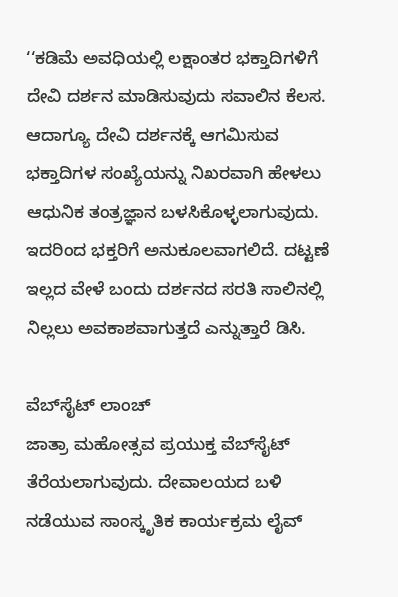‘‘ಕಡಿಮೆ ಅವಧಿಯಲ್ಲಿ ಲಕ್ಷಾಂತರ ಭಕ್ತಾದಿಗಳಿಗೆ ದೇವಿ ದರ್ಶನ ಮಾಡಿಸುವುದು ಸವಾಲಿನ ಕೆಲಸ. ಆದಾಗ್ಯೂ ದೇವಿ ದರ್ಶನಕ್ಕೆ ಆಗಮಿಸುವ ಭಕ್ತಾದಿಗಳ ಸಂಖ್ಯೆಯನ್ನು ನಿಖರವಾಗಿ ಹೇಳಲು ಆಧುನಿಕ ತಂತ್ರಜ್ಞಾನ ಬಳಸಿಕೊಳ್ಳಲಾಗುವುದು. ಇದರಿಂದ ಭಕ್ತರಿಗೆ ಅನುಕೂಲವಾಗಲಿದೆ. ದಟ್ಟಣೆ ಇಲ್ಲದ ವೇಳೆ ಬಂದು ದರ್ಶನದ ಸರತಿ ಸಾಲಿನಲ್ಲಿ ನಿಲ್ಲಲು ಅವಕಾಶವಾಗುತ್ತದೆ ಎನ್ನುತ್ತಾರೆ ಡಿಸಿ.

ವೆಬ್‌ಸೈಟ್‌ ಲಾಂಚ್
ಜಾತ್ರಾ ಮಹೋತ್ಸವ ಪ್ರಯುಕ್ತ ವೆಬ್‌ಸೈಟ್‌ ತೆರೆಯಲಾಗುವುದು. ದೇವಾಲಯದ ಬಳಿ ನಡೆಯುವ ಸಾಂಸ್ಕೃತಿಕ ಕಾರ್ಯಕ್ರಮ ಲೈವ್‌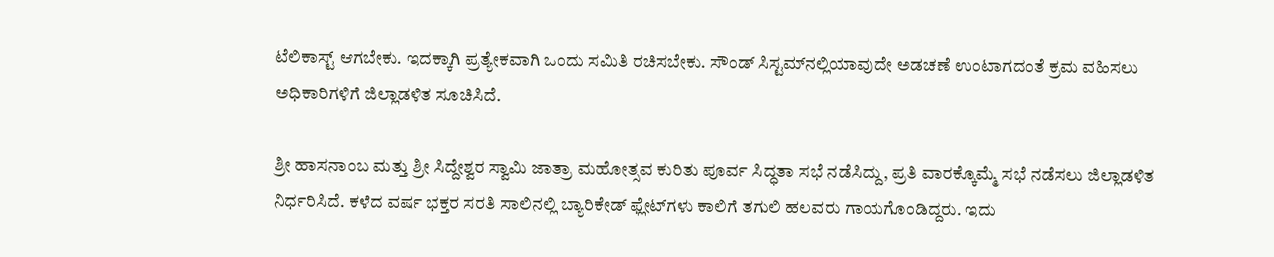ಟೆಲಿಕಾಸ್ಟ್‌ ಆಗಬೇಕು. ಇದಕ್ಕಾಗಿ ಪ್ರತ್ಯೇಕವಾಗಿ ಒಂದು ಸಮಿತಿ ರಚಿಸಬೇಕು. ಸೌಂಡ್‌ ಸಿಸ್ಟಮ್‌ನಲ್ಲಿಯಾವುದೇ ಅಡಚಣೆ ಉಂಟಾಗದಂತೆ ಕ್ರಮ ವಹಿಸಲು ಅಧಿಕಾರಿಗಳಿಗೆ ಜಿಲ್ಲಾಡಳಿತ ಸೂಚಿಸಿದೆ.

ಶ್ರೀ ಹಾಸನಾಂಬ ಮತ್ತು ಶ್ರೀ ಸಿದ್ದೇಶ್ವರ ಸ್ವಾಮಿ ಜಾತ್ರಾ ಮಹೋತ್ಸವ ಕುರಿತು ಪೂರ್ವ ಸಿದ್ಧತಾ ಸಭೆ ನಡೆಸಿದ್ದು, ಪ್ರತಿ ವಾರಕ್ಕೊಮ್ಮೆ ಸಭೆ ನಡೆಸಲು ಜಿಲ್ಲಾಡಳಿತ ನಿರ್ಧರಿಸಿದೆ. ಕಳೆದ ವರ್ಷ ಭಕ್ತರ ಸರತಿ ಸಾಲಿನಲ್ಲಿ ಬ್ಯಾರಿಕೇಡ್‌ ಫ್ಲೇಟ್‌ಗಳು ಕಾಲಿಗೆ ತಗುಲಿ ಹಲವರು ಗಾಯಗೊಂಡಿದ್ದರು. ಇದು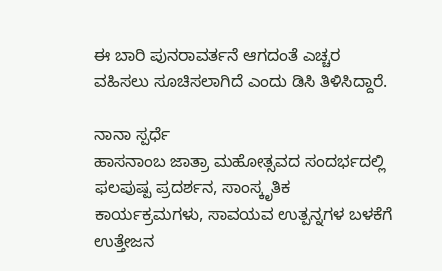ಈ ಬಾರಿ ಪುನರಾವರ್ತನೆ ಆಗದಂತೆ ಎಚ್ಚರ ವಹಿಸಲು ಸೂಚಿಸಲಾಗಿದೆ ಎಂದು ಡಿಸಿ ತಿಳಿಸಿದ್ದಾರೆ.

ನಾನಾ ಸ್ಪರ್ಧೆ
ಹಾಸನಾಂಬ ಜಾತ್ರಾ ಮಹೋತ್ಸವದ ಸಂದರ್ಭದಲ್ಲಿ ಫಲಪುಷ್ಪ ಪ್ರದರ್ಶನ, ಸಾಂಸ್ಕೃತಿಕ ಕಾರ್ಯಕ್ರಮಗಳು, ಸಾವಯವ ಉತ್ಪನ್ನಗಳ ಬಳಕೆಗೆ ಉತ್ತೇಜನ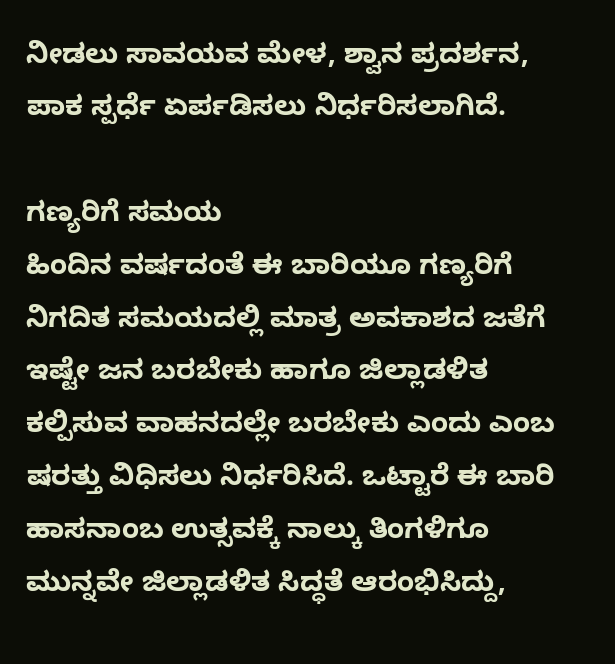ನೀಡಲು ಸಾವಯವ ಮೇಳ, ಶ್ವಾನ ಪ್ರದರ್ಶನ, ಪಾಕ ಸ್ಪರ್ಧೆ ಏರ್ಪಡಿಸಲು ನಿರ್ಧರಿಸಲಾಗಿದೆ.

ಗಣ್ಯರಿಗೆ ಸಮಯ
ಹಿಂದಿನ ವರ್ಷದಂತೆ ಈ ಬಾರಿಯೂ ಗಣ್ಯರಿಗೆ ನಿಗದಿತ ಸಮಯದಲ್ಲಿ ಮಾತ್ರ ಅವಕಾಶದ ಜತೆಗೆ ಇಷ್ಟೇ ಜನ ಬರಬೇಕು ಹಾಗೂ ಜಿಲ್ಲಾಡಳಿತ ಕಲ್ಪಿಸುವ ವಾಹನದಲ್ಲೇ ಬರಬೇಕು ಎಂದು ಎಂಬ ಷರತ್ತು ವಿಧಿಸಲು ನಿರ್ಧರಿಸಿದೆ. ಒಟ್ಟಾರೆ ಈ ಬಾರಿ ಹಾಸನಾಂಬ ಉತ್ಸವಕ್ಕೆ ನಾಲ್ಕು ತಿಂಗಳಿಗೂ ಮುನ್ನವೇ ಜಿಲ್ಲಾಡಳಿತ ಸಿದ್ಧತೆ ಆರಂಭಿಸಿದ್ದು,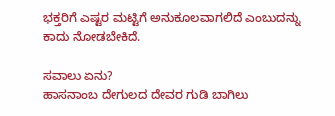ಭಕ್ತರಿಗೆ ಎಷ್ಟರ ಮಟ್ಟಿಗೆ ಅನುಕೂಲವಾಗಲಿದೆ ಎಂಬುದನ್ನು ಕಾದು ನೋಡಬೇಕಿದೆ.

ಸವಾಲು ಏನು?
ಹಾಸನಾಂಬ ದೇಗುಲದ ದೇವರ ಗುಡಿ ಬಾಗಿಲು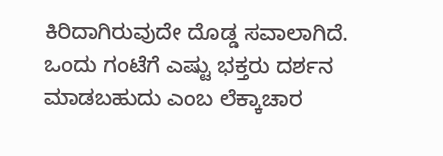ಕಿರಿದಾಗಿರುವುದೇ ದೊಡ್ಡ ಸವಾಲಾಗಿದೆ. ಒಂದು ಗಂಟೆಗೆ ಎಷ್ಟು ಭಕ್ತರು ದರ್ಶನ ಮಾಡಬಹುದು ಎಂಬ ಲೆಕ್ಕಾಚಾರ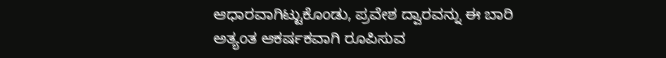ಆಧಾರವಾಗಿಟ್ಟುಕೊಂಡು, ಪ್ರವೇಶ ದ್ವಾರವನ್ನು ಈ ಬಾರಿ ಅತ್ಯಂತ ಆಕರ್ಷಕವಾಗಿ ರೂಪಿಸುವ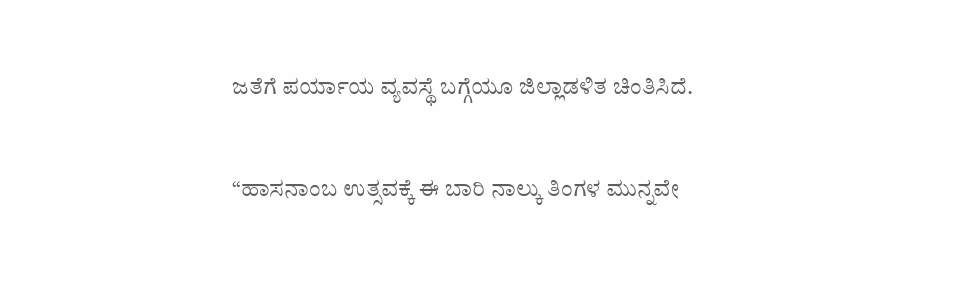ಜತೆಗೆ ಪರ್ಯಾಯ ವ್ಯವಸ್ಥೆ ಬಗ್ಗೆಯೂ ಜಿಲ್ಲಾಡಳಿತ ಚಿಂತಿಸಿದೆ.

“ಹಾಸನಾಂಬ ಉತ್ಸವಕ್ಕೆ ಈ ಬಾರಿ ನಾಲ್ಕು ತಿಂಗಳ ಮುನ್ನವೇ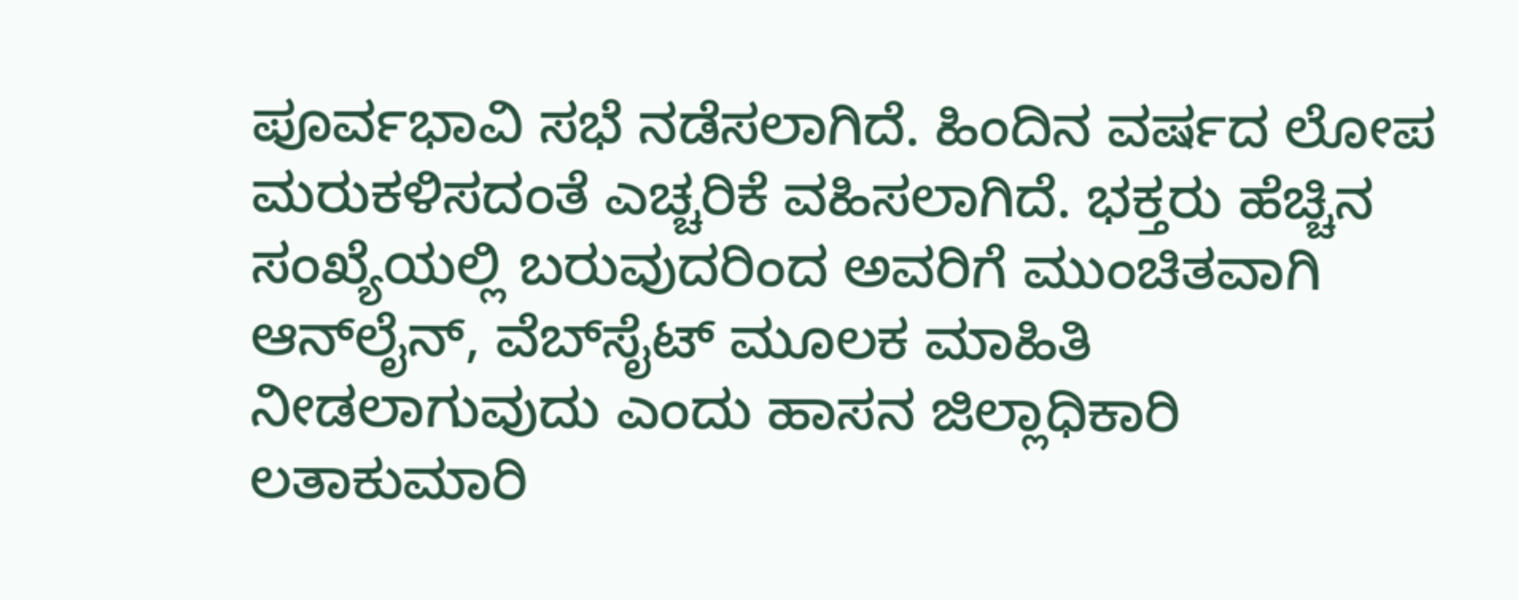ಪೂರ್ವಭಾವಿ ಸಭೆ ನಡೆಸಲಾಗಿದೆ. ಹಿಂದಿನ ವರ್ಷದ ಲೋಪ ಮರುಕಳಿಸದಂತೆ ಎಚ್ಚರಿಕೆ ವಹಿಸಲಾಗಿದೆ. ಭಕ್ತರು ಹೆಚ್ಚಿನ ಸಂಖ್ಯೆಯಲ್ಲಿ ಬರುವುದರಿಂದ ಅವರಿಗೆ ಮುಂಚಿತವಾಗಿ ಆನ್‌ಲೈನ್‌, ವೆಬ್‌ಸೈಟ್‌ ಮೂಲಕ ಮಾಹಿತಿ ನೀಡಲಾಗುವುದು ಎಂದು ಹಾಸನ ಜಿಲ್ಲಾಧಿಕಾರಿ ಲತಾಕುಮಾರಿ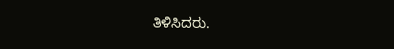ತಿಳಿಸಿದರು.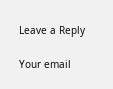Leave a Reply

Your email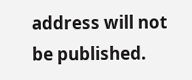address will not be published.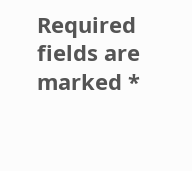Required fields are marked *